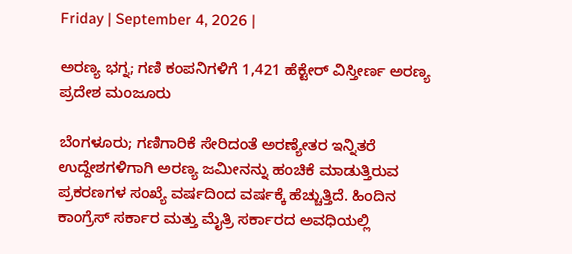Friday | September 4, 2026 |

ಅರಣ್ಯ ಭಗ್ನ; ಗಣಿ ಕಂಪನಿಗಳಿಗೆ 1,421 ಹೆಕ್ಟೇರ್ ವಿಸ್ತೀರ್ಣ ಅರಣ್ಯ ಪ್ರದೇಶ ಮಂಜೂರು

ಬೆಂಗಳೂರು; ಗಣಿಗಾರಿಕೆ ಸೇರಿದಂತೆ ಅರಣ್ಯೇತರ ಇನ್ನಿತರೆ ಉದ್ದೇಶಗಳಿಗಾಗಿ ಅರಣ್ಯ ಜಮೀನನ್ನು ಹಂಚಿಕೆ ಮಾಡುತ್ತಿರುವ ಪ್ರಕರಣಗಳ ಸಂಖ್ಯೆ ವರ್ಷದಿಂದ ವರ್ಷಕ್ಕೆ ಹೆಚ್ಚುತ್ತಿದೆ. ಹಿಂದಿನ ಕಾಂಗ್ರೆಸ್ ಸರ್ಕಾರ ಮತ್ತು ಮೈತ್ರಿ ಸರ್ಕಾರದ ಅವಧಿಯಲ್ಲಿ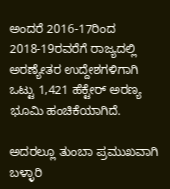ಅಂದರೆ 2016-17ರಿಂದ 2018-19ರವರೆಗೆ ರಾಜ್ಯದಲ್ಲಿ ಅರಣ್ಯೇತರ ಉದ್ದೇಶಗಳಿಗಾಗಿ ಒಟ್ಟು 1,421 ಹೆಕ್ಟೇರ್ ಅರಣ್ಯ ಭೂಮಿ ಹಂಚಿಕೆಯಾಗಿದೆ.

ಅದರಲ್ಲೂ ತುಂಬಾ ಪ್ರಮುಖವಾಗಿ ಬಳ್ಳಾರಿ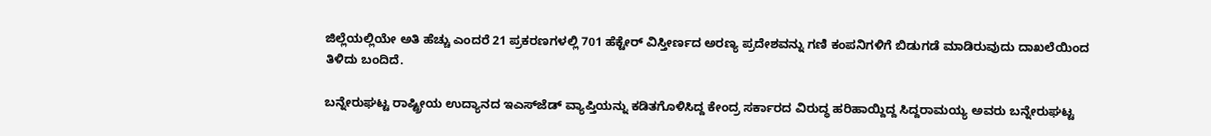ಜಿಲ್ಲೆಯಲ್ಲಿಯೇ ಅತಿ ಹೆಚ್ಚು ಎಂದರೆ 21 ಪ್ರಕರಣಗಳಲ್ಲಿ 701 ಹೆಕ್ಟೇರ್ ವಿಸ್ತೀರ್ಣದ ಅರಣ್ಯ ಪ್ರದೇಶವನ್ನು ಗಣಿ ಕಂಪನಿಗಳಿಗೆ ಬಿಡುಗಡೆ ಮಾಡಿರುವುದು ದಾಖಲೆಯಿಂದ ತಿಳಿದು ಬಂದಿದೆ.

ಬನ್ನೇರುಘಟ್ಟ ರಾಷ್ಟ್ರೀಯ ಉದ್ಯಾನದ ಇಎಸ್‍ಜೆಡ್ ವ್ಯಾಪ್ತಿಯನ್ನು ಕಡಿತಗೊಳಿಸಿದ್ದ ಕೇಂದ್ರ ಸರ್ಕಾರದ ವಿರುದ್ಧ ಹರಿಹಾಯ್ದಿದ್ದ ಸಿದ್ದರಾಮಯ್ಯ ಅವರು ಬನ್ನೇರುಘಟ್ಟ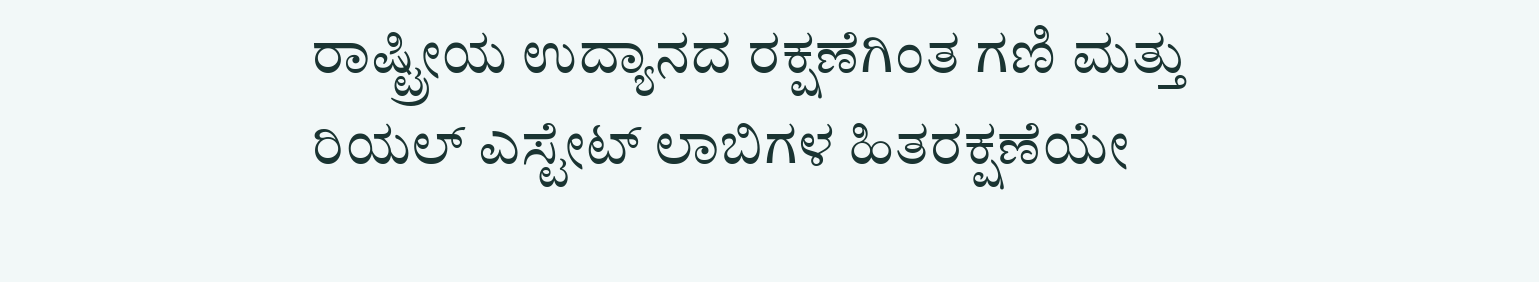ರಾಷ್ಟ್ರೀಯ ಉದ್ಯಾನದ ರಕ್ಷಣೆಗಿಂತ ಗಣಿ ಮತ್ತು ರಿಯಲ್ ಎಸ್ಟೇಟ್ ಲಾಬಿಗಳ ಹಿತರಕ್ಷಣೆಯೇ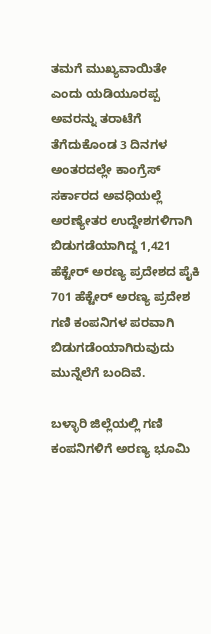ತಮಗೆ ಮುಖ್ಯವಾಯಿತೇ ಎಂದು ಯಡಿಯೂರಪ್ಪ ಅವರನ್ನು ತರಾಟೆಗೆ ತೆಗೆದುಕೊಂಡ 3 ದಿನಗಳ ಅಂತರದಲ್ಲೇ ಕಾಂಗ್ರೆಸ್ ಸರ್ಕಾರದ ಅವಧಿಯಲ್ಲೆ ಅರಣ್ಯೇತರ ಉದ್ದೇಶಗಳಿಗಾಗಿ ಬಿಡುಗಡೆಯಾಗಿದ್ದ 1,421 ಹೆಕ್ಟೇರ್ ಅರಣ್ಯ ಪ್ರದೇಶದ ಪೈಕಿ 701 ಹೆಕ್ಟೇರ್ ಅರಣ್ಯ ಪ್ರದೇಶ ಗಣಿ ಕಂಪನಿಗಳ ಪರವಾಗಿ ಬಿಡುಗಡೆಂಯಾಗಿರುವುದು ಮುನ್ನೆಲೆಗೆ ಬಂದಿವೆ.

ಬಳ್ಳಾರಿ ಜಿಲ್ಲೆಯಲ್ಲಿ ಗಣಿ ಕಂಪನಿಗಳಿಗೆ ಅರಣ್ಯ ಭೂಮಿ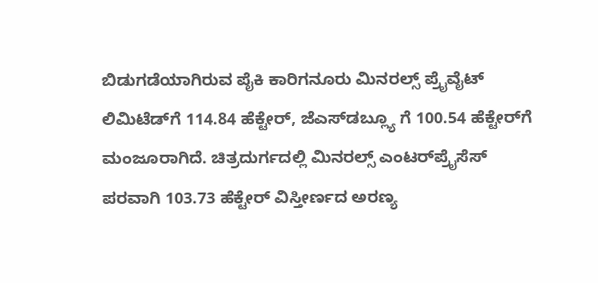ಬಿಡುಗಡೆಯಾಗಿರುವ ಪೈಕಿ ಕಾರಿಗನೂರು ಮಿನರಲ್ಸ್ ಪ್ರೈವೈಟ್ ಲಿಮಿಟೆಡ್‍ಗೆ 114.84 ಹೆಕ್ಟೇರ್, ಜೆಎಸ್‍ಡಬ್ಲ್ಯೂ ಗೆ 100.54 ಹೆಕ್ಟೇರ್‌ಗೆ ಮಂಜೂರಾಗಿದೆ. ಚಿತ್ರದುರ್ಗದಲ್ಲಿ ಮಿನರಲ್ಸ್ ಎಂಟರ್‌ಪ್ರೈಸೆಸ್‌  ಪರವಾಗಿ 103.73 ಹೆಕ್ಟೇರ್ ವಿಸ್ತೀರ್ಣದ ಅರಣ್ಯ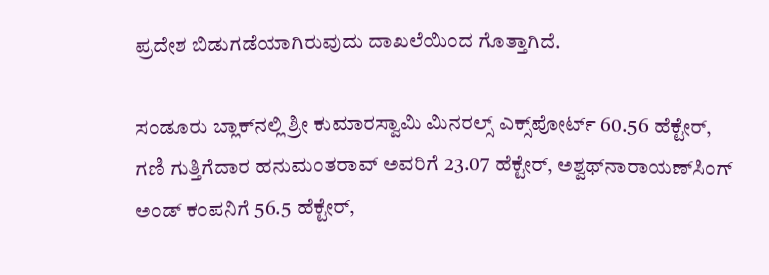ಪ್ರದೇಶ ಬಿಡುಗಡೆಯಾಗಿರುವುದು ದಾಖಲೆಯಿಂದ ಗೊತ್ತಾಗಿದೆ.

ಸಂಡೂರು ಬ್ಲಾಕ್‍ನಲ್ಲಿ ಶ್ರೀ ಕುಮಾರಸ್ವಾಮಿ ಮಿನರಲ್ಸ್ ಎಕ್ಸ್‌ಪೋರ್ಟ್‌ 60.56 ಹೆಕ್ಟೇರ್, ಗಣಿ ಗುತ್ತಿಗೆದಾರ ಹನುಮಂತರಾವ್ ಅವರಿಗೆ 23.07 ಹೆಕ್ಟೇರ್, ಅಶ್ವಥ್‍ನಾರಾಯಣ್‍ಸಿಂಗ್ ಅಂಡ್ ಕಂಪನಿಗೆ 56.5 ಹೆಕ್ಟೇರ್,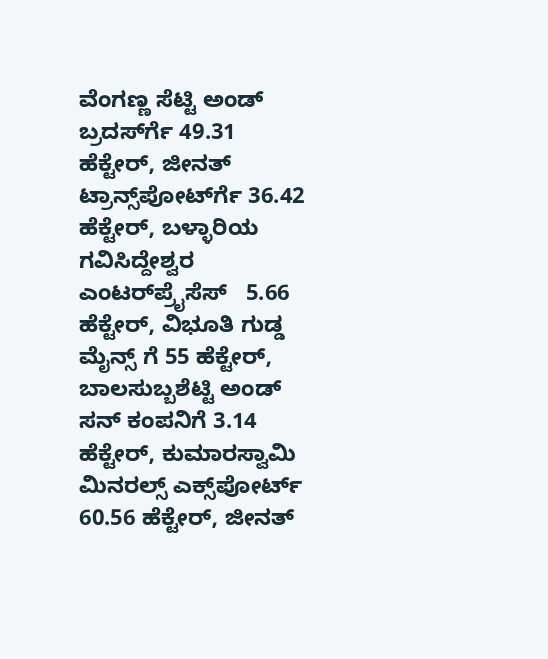ವೆಂಗಣ್ಣ ಸೆಟ್ಟಿ ಅಂಡ್ ಬ್ರದರ್ಸ್‍ಗೆ 49.31 ಹೆಕ್ಟೇರ್, ಜೀನತ್ ಟ್ರಾನ್ಸ್‌ಪೋರ್ಟ್‍ಗೆ 36.42 ಹೆಕ್ಟೇರ್, ಬಳ್ಳಾರಿಯ ಗವಿಸಿದ್ದೇಶ್ವರ ಎಂಟರ್‌ಪ್ರೈಸೆಸ್‌   5.66 ಹೆಕ್ಟೇರ್, ವಿಭೂತಿ ಗುಡ್ಡ ಮೈನ್ಸ್ ಗೆ 55 ಹೆಕ್ಟೇರ್, ಬಾಲಸುಬ್ಬಶೆಟ್ಟಿ ಅಂಡ್ ಸನ್ ಕಂಪನಿಗೆ 3.14 ಹೆಕ್ಟೇರ್, ಕುಮಾರಸ್ವಾಮಿ ಮಿನರಲ್ಸ್ ಎಕ್ಸ್‌ಪೋರ್ಟ್‌ 60.56 ಹೆಕ್ಟೇರ್, ಜೀನತ್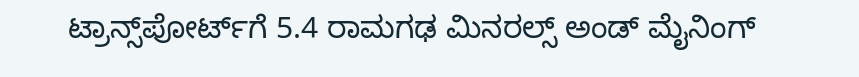ಟ್ರಾನ್ಸ್‌ಪೋರ್ಟ್‌ಗೆ 5.4 ರಾಮಗಢ ಮಿನರಲ್ಸ್ ಅಂಡ್ ಮೈನಿಂಗ್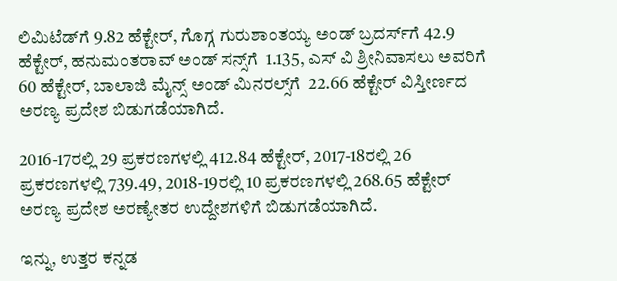ಲಿಮಿಟೆಡ್‍ಗೆ 9.82 ಹೆಕ್ಟೇರ್, ಗೊಗ್ಗ ಗುರುಶಾಂತಯ್ಯ ಅಂಡ್ ಬ್ರದರ್ಸ್‍ಗೆ 42.9 ಹೆಕ್ಟೇರ್, ಹನುಮಂತರಾವ್ ಅಂಡ್ ಸನ್ಸ್‌ಗೆ  1.135, ಎಸ್ ವಿ ಶ್ರೀನಿವಾಸಲು ಅವರಿಗೆ 60 ಹೆಕ್ಟೇರ್, ಬಾಲಾಜಿ ಮೈನ್ಸ್ ಅಂಡ್ ಮಿನರಲ್ಸ್‌ಗೆ  22.66 ಹೆಕ್ಟೇರ್ ವಿಸ್ತೀರ್ಣದ ಅರಣ್ಯ ಪ್ರದೇಶ ಬಿಡುಗಡೆಯಾಗಿದೆ.

2016-17ರಲ್ಲಿ 29 ಪ್ರಕರಣಗಳಲ್ಲಿ 412.84 ಹೆಕ್ಟೇರ್, 2017-18ರಲ್ಲಿ 26 ಪ್ರಕರಣಗಳಲ್ಲಿ 739.49, 2018-19ರಲ್ಲಿ 10 ಪ್ರಕರಣಗಳಲ್ಲಿ 268.65 ಹೆಕ್ಟೇರ್ ಅರಣ್ಯ ಪ್ರದೇಶ ಅರಣ್ಯೇತರ ಉದ್ದೇಶಗಳಿಗೆ ಬಿಡುಗಡೆಯಾಗಿದೆ.

ಇನ್ನು, ಉತ್ತರ ಕನ್ನಡ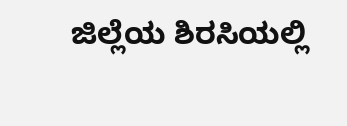ಜಿಲ್ಲೆಯ ಶಿರಸಿಯಲ್ಲಿ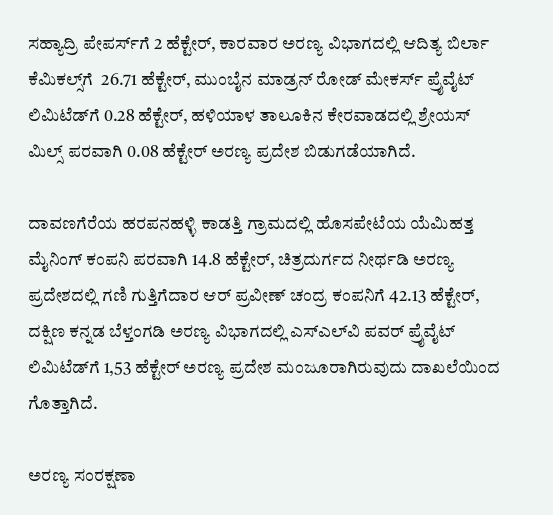ಸಹ್ಯಾದ್ರಿ ಪೇಪರ್ಸ್‍ಗೆ 2 ಹೆಕ್ಟೇರ್, ಕಾರವಾರ ಅರಣ್ಯ ವಿಭಾಗದಲ್ಲಿ ಆದಿತ್ಯ ಬಿರ್ಲಾ ಕೆಮಿಕಲ್ಸ್‌ಗೆ  26.71 ಹೆಕ್ಟೇರ್, ಮುಂಬೈನ ಮಾಡ್ರನ್ ರೋಡ್ ಮೇಕರ್ಸ್ ಪ್ರೈವೈಟ್ ಲಿಮಿಟೆಡ್‍ಗೆ 0.28 ಹೆಕ್ಟೇರ್, ಹಳಿಯಾಳ ತಾಲೂಕಿನ ಕೇರವಾಡದಲ್ಲಿ ಶ್ರೇಯಸ್ ಮಿಲ್ಸ್ ಪರವಾಗಿ 0.08 ಹೆಕ್ಟೇರ್ ಅರಣ್ಯ ಪ್ರದೇಶ ಬಿಡುಗಡೆಯಾಗಿದೆ.

ದಾವಣಗೆರೆಯ ಹರಪನಹಳ್ಳಿ ಕಾಡತ್ತಿ ಗ್ರಾಮದಲ್ಲಿ ಹೊಸಪೇಟೆಯ ಯೆಮಿಹತ್ತ ಮೈನಿಂಗ್ ಕಂಪನಿ ಪರವಾಗಿ 14.8 ಹೆಕ್ಟೇರ್, ಚಿತ್ರದುರ್ಗದ ನೀರ್ಥಡಿ ಅರಣ್ಯ ಪ್ರದೇಶದಲ್ಲಿ ಗಣಿ ಗುತ್ತಿಗೆದಾರ ಆರ್ ಪ್ರವೀಣ್ ಚಂದ್ರ ಕಂಪನಿಗೆ 42.13 ಹೆಕ್ಟೇರ್, ದಕ್ಷಿಣ ಕನ್ನಡ ಬೆಳ್ತಂಗಡಿ ಅರಣ್ಯ ವಿಭಾಗದಲ್ಲಿ ಎಸ್‍ಎಲ್‍ವಿ ಪವರ್ ಪ್ರೈವೈಟ್ ಲಿಮಿಟೆಡ್‍ಗೆ 1,53 ಹೆಕ್ಟೇರ್ ಅರಣ್ಯ ಪ್ರದೇಶ ಮಂಜೂರಾಗಿರುವುದು ದಾಖಲೆಯಿಂದ ಗೊತ್ತಾಗಿದೆ.

ಅರಣ್ಯ ಸಂರಕ್ಷಣಾ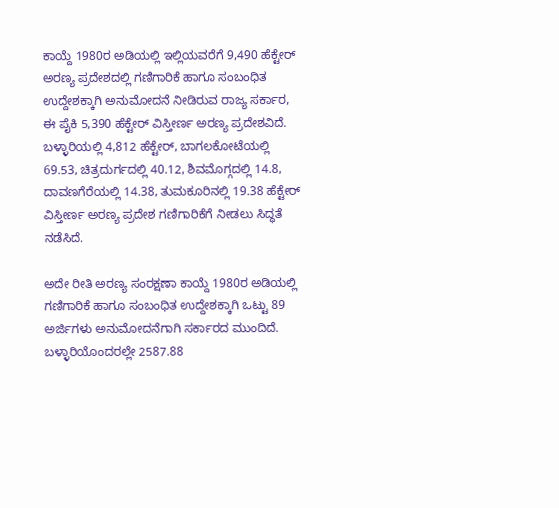ಕಾಯ್ದೆ 1980ರ ಅಡಿಯಲ್ಲಿ ಇಲ್ಲಿಯವರೆಗೆ 9,490 ಹೆಕ್ಟೇರ್ ಅರಣ್ಯ ಪ್ರದೇಶದಲ್ಲಿ ಗಣಿಗಾರಿಕೆ ಹಾಗೂ ಸಂಬಂಧಿತ ಉದ್ದೇಶಕ್ಕಾಗಿ ಅನುಮೋದನೆ ನೀಡಿರುವ ರಾಜ್ಯ ಸರ್ಕಾರ, ಈ ಪೈಕಿ 5,390 ಹೆಕ್ಟೇರ್ ವಿಸ್ತೀರ್ಣ ಅರಣ್ಯ ಪ್ರದೇಶವಿದೆ. ಬಳ್ಳಾರಿಯಲ್ಲಿ 4,812 ಹೆಕ್ಟೇರ್, ಬಾಗಲಕೋಟೆಯಲ್ಲಿ 69.53, ಚಿತ್ರದುರ್ಗದಲ್ಲಿ 40.12, ಶಿವಮೊಗ್ಗದಲ್ಲಿ 14.8, ದಾವಣಗೆರೆಯಲ್ಲಿ 14.38, ತುಮಕೂರಿನಲ್ಲಿ 19.38 ಹೆಕ್ಟೇರ್ ವಿಸ್ತೀರ್ಣ ಅರಣ್ಯ ಪ್ರದೇಶ ಗಣಿಗಾರಿಕೆಗೆ ನೀಡಲು ಸಿದ್ಧತೆ ನಡೆಸಿದೆ.

ಅದೇ ರೀತಿ ಅರಣ್ಯ ಸಂರಕ್ಷಣಾ ಕಾಯ್ದೆ 1980ರ ಅಡಿಯಲ್ಲಿ ಗಣಿಗಾರಿಕೆ ಹಾಗೂ ಸಂಬಂಧಿತ ಉದ್ದೇಶಕ್ಕಾಗಿ ಒಟ್ಟು 89 ಅರ್ಜಿಗಳು ಅನುಮೋದನೆಗಾಗಿ ಸರ್ಕಾರದ ಮುಂದಿದೆ. ಬಳ್ಳಾರಿಯೊಂದರಲ್ಲೇ 2587.88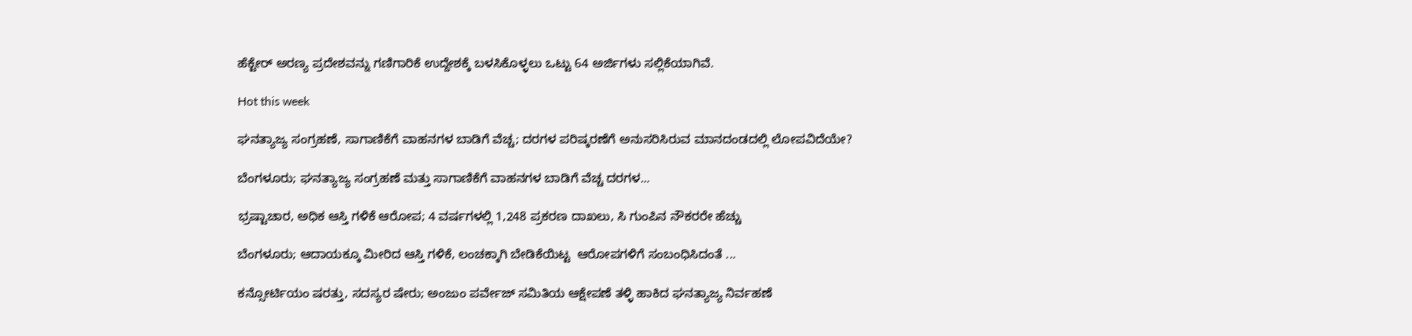ಹೆಕ್ಟೇರ್ ಅರಣ್ಯ ಪ್ರದೇಶವನ್ನು ಗಣಿಗಾರಿಕೆ ಉದ್ದೇಶಕ್ಕೆ ಬಳಸಿಕೊಳ್ಳಲು ಒಟ್ಟು 64 ಅರ್ಜಿಗಳು ಸಲ್ಲಿಕೆಯಾಗಿವೆ.

Hot this week

ಘನತ್ಯಾಜ್ಯ ಸಂಗ್ರಹಣೆ, ಸಾಗಾಣಿಕೆಗೆ ವಾಹನಗಳ ಬಾಡಿಗೆ ವೆಚ್ಚ; ದರಗಳ ಪರಿಷ್ಕರಣೆಗೆ ಅನುಸರಿಸಿರುವ ಮಾನದಂಡದಲ್ಲಿ ಲೋಪವಿದೆಯೇ?

ಬೆಂಗಳೂರು; ಘನತ್ಯಾಜ್ಯ ಸಂಗ್ರಹಣೆ ಮತ್ತು ಸಾಗಾಣಿಕೆಗೆ ವಾಹನಗಳ ಬಾಡಿಗೆ ವೆಚ್ಚ ದರಗಳ...

ಭ್ರಷ್ಟಾಚಾರ, ಅಧಿಕ ಆಸ್ತಿ ಗಳಿಕೆ ಆರೋಪ; 4 ವರ್ಷಗಳಲ್ಲಿ 1,248 ಪ್ರಕರಣ ದಾಖಲು, ಸಿ ಗುಂಪಿನ ನೌಕರರೇ ಹೆಚ್ಚು

ಬೆಂಗಳೂರು; ಆದಾಯಕ್ಕೂ ಮೀರಿದ ಆಸ್ತಿ ಗಳಿಕೆ, ಲಂಚಕ್ಕಾಗಿ ಬೇಡಿಕೆಯಿಟ್ಟ  ಆರೋಪಗಳಿಗೆ ಸಂಬಂಧಿಸಿದಂತೆ ...

ಕನ್ಸೋರ್ಟಿಯಂ ಷರತ್ತು, ಸದಸ್ಯರ ಷೇರು; ಅಂಜುಂ ಪರ್ವೇಜ್ ಸಮಿತಿಯ ಆಕ್ಷೇಪಣೆ ತಳ್ಳಿ ಹಾಕಿದ ಘನತ್ಯಾಜ್ಯ ನಿರ್ವಹಣೆ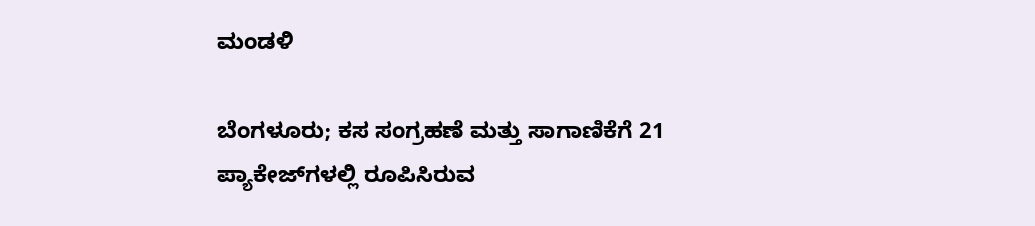ಮಂಡಳಿ

ಬೆಂಗಳೂರು; ಕಸ ಸಂಗ್ರಹಣೆ ಮತ್ತು ಸಾಗಾಣಿಕೆಗೆ 21 ಪ್ಯಾಕೇಜ್‌ಗಳಲ್ಲಿ ರೂಪಿಸಿರುವ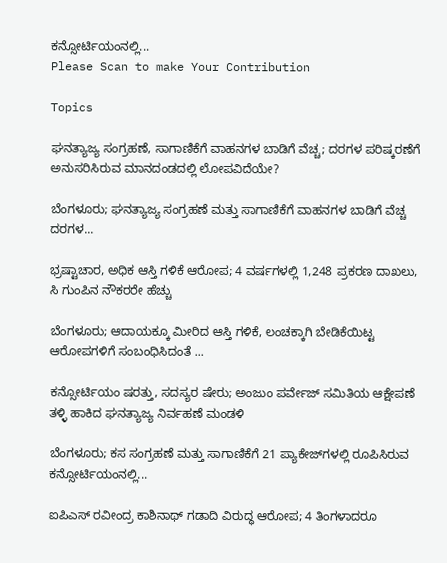ಕನ್ಸೋರ್ಟಿಯಂನಲ್ಲಿ...
Please Scan to make Your Contribution

Topics

ಘನತ್ಯಾಜ್ಯ ಸಂಗ್ರಹಣೆ, ಸಾಗಾಣಿಕೆಗೆ ವಾಹನಗಳ ಬಾಡಿಗೆ ವೆಚ್ಚ; ದರಗಳ ಪರಿಷ್ಕರಣೆಗೆ ಅನುಸರಿಸಿರುವ ಮಾನದಂಡದಲ್ಲಿ ಲೋಪವಿದೆಯೇ?

ಬೆಂಗಳೂರು; ಘನತ್ಯಾಜ್ಯ ಸಂಗ್ರಹಣೆ ಮತ್ತು ಸಾಗಾಣಿಕೆಗೆ ವಾಹನಗಳ ಬಾಡಿಗೆ ವೆಚ್ಚ ದರಗಳ...

ಭ್ರಷ್ಟಾಚಾರ, ಅಧಿಕ ಆಸ್ತಿ ಗಳಿಕೆ ಆರೋಪ; 4 ವರ್ಷಗಳಲ್ಲಿ 1,248 ಪ್ರಕರಣ ದಾಖಲು, ಸಿ ಗುಂಪಿನ ನೌಕರರೇ ಹೆಚ್ಚು

ಬೆಂಗಳೂರು; ಆದಾಯಕ್ಕೂ ಮೀರಿದ ಆಸ್ತಿ ಗಳಿಕೆ, ಲಂಚಕ್ಕಾಗಿ ಬೇಡಿಕೆಯಿಟ್ಟ  ಆರೋಪಗಳಿಗೆ ಸಂಬಂಧಿಸಿದಂತೆ ...

ಕನ್ಸೋರ್ಟಿಯಂ ಷರತ್ತು, ಸದಸ್ಯರ ಷೇರು; ಅಂಜುಂ ಪರ್ವೇಜ್ ಸಮಿತಿಯ ಆಕ್ಷೇಪಣೆ ತಳ್ಳಿ ಹಾಕಿದ ಘನತ್ಯಾಜ್ಯ ನಿರ್ವಹಣೆ ಮಂಡಳಿ

ಬೆಂಗಳೂರು; ಕಸ ಸಂಗ್ರಹಣೆ ಮತ್ತು ಸಾಗಾಣಿಕೆಗೆ 21 ಪ್ಯಾಕೇಜ್‌ಗಳಲ್ಲಿ ರೂಪಿಸಿರುವ  ಕನ್ಸೋರ್ಟಿಯಂನಲ್ಲಿ...

ಐಪಿಎಸ್ ರವೀಂದ್ರ ಕಾಶಿನಾಥ್ ಗಡಾದಿ ವಿರುದ್ಧ ಆರೋಪ; 4 ತಿಂಗಳಾದರೂ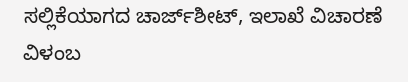ಸಲ್ಲಿಕೆಯಾಗದ ಚಾರ್ಜ್‌ಶೀಟ್‌, ಇಲಾಖೆ ವಿಚಾರಣೆ ವಿಳಂಬ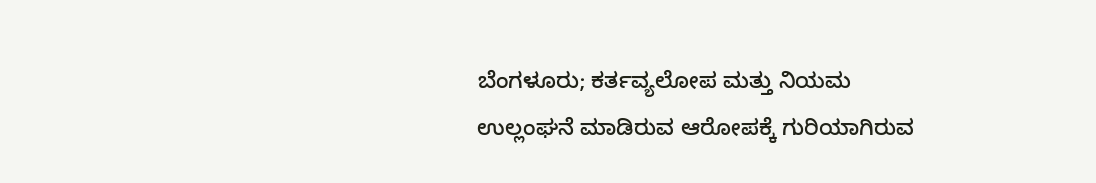ಬೆಂಗಳೂರು; ಕರ್ತವ್ಯಲೋಪ ಮತ್ತು ನಿಯಮ ಉಲ್ಲಂಘನೆ ಮಾಡಿರುವ ಆರೋಪಕ್ಕೆ ಗುರಿಯಾಗಿರುವ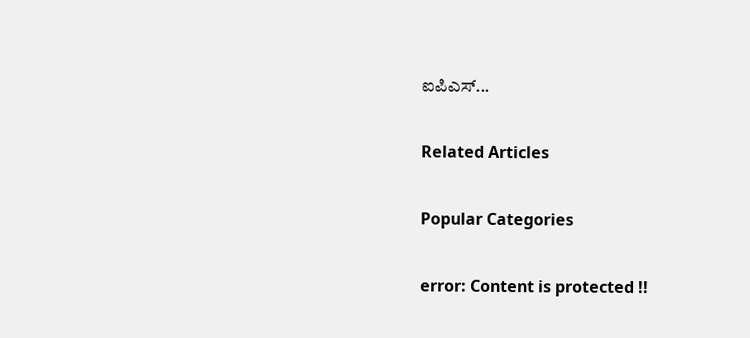ಐಪಿಎಸ್...

Related Articles

Popular Categories

error: Content is protected !!